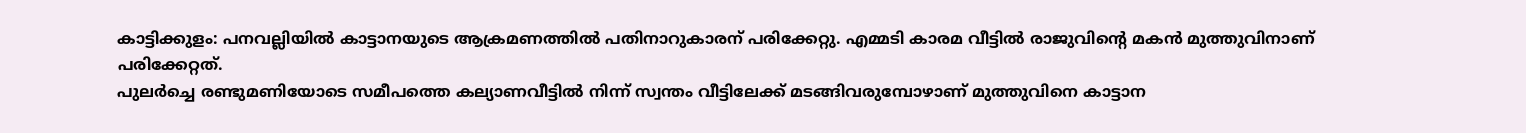കാട്ടിക്കുളം: പനവല്ലിയിൽ കാട്ടാനയുടെ ആക്രമണത്തിൽ പതിനാറുകാരന് പരിക്കേറ്റു. എമ്മടി കാരമ വീട്ടിൽ രാജുവിന്റെ മകൻ മുത്തുവിനാണ് പരിക്കേറ്റത്.
പുലർച്ചെ രണ്ടുമണിയോടെ സമീപത്തെ കല്യാണവീട്ടിൽ നിന്ന് സ്വന്തം വീട്ടിലേക്ക് മടങ്ങിവരുമ്പോഴാണ് മുത്തുവിനെ കാട്ടാന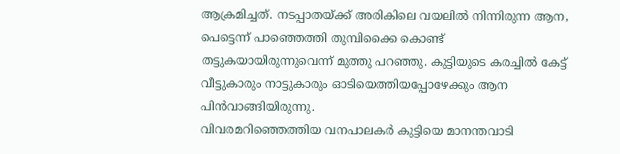ആക്രമിച്ചത്. നടപ്പാതയ്ക്ക് അരികിലെ വയലിൽ നിന്നിരുന്ന ആന, പെട്ടെന്ന് പാഞ്ഞെത്തി തുമ്പിക്കൈ കൊണ്ട് തട്ടുകയായിരുന്നുവെന്ന് മുത്തു പറഞ്ഞു. കുട്ടിയുടെ കരച്ചിൽ കേട്ട് വീട്ടുകാരും നാട്ടുകാരും ഓടിയെത്തിയപ്പോഴേക്കും ആന പിൻവാങ്ങിയിരുന്നു.
വിവരമറിഞ്ഞെത്തിയ വനപാലകർ കുട്ടിയെ മാനന്തവാടി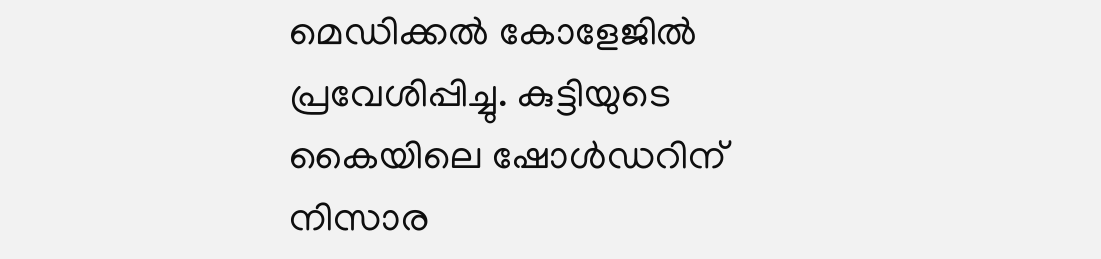മെഡിക്കൽ കോളേജിൽ പ്രവേശിപ്പിച്ചു. കുട്ടിയുടെ കൈയിലെ ഷോൾഡറിന് നിസാര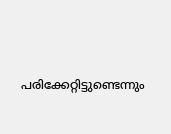പരിക്കേറ്റിട്ടുണ്ടെന്നും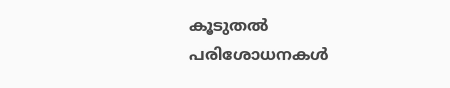കൂടുതൽ പരിശോധനകൾ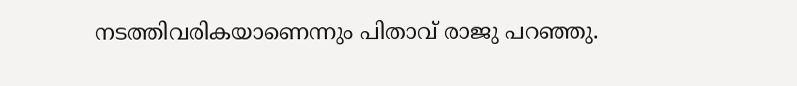നടത്തിവരികയാണെന്നും പിതാവ് രാജു പറഞ്ഞു.